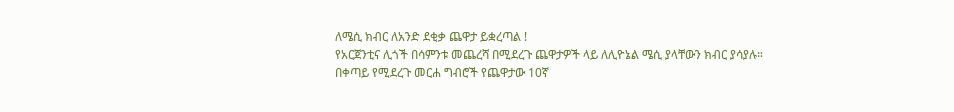ለሜሲ ክብር ለአንድ ደቂቃ ጨዋታ ይቋረጣል !
የአርጀንቲና ሊጎች በሳምንቱ መጨረሻ በሚደረጉ ጨዋታዎች ላይ ለሊዮኔል ሜሲ ያላቸውን ክብር ያሳያሉ።
በቀጣይ የሚደረጉ መርሐ ግብሮች የጨዋታው 10ኛ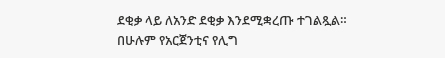ደቂቃ ላይ ለአንድ ደቂቃ እንደሚቋረጡ ተገልጿል።
በሁሉም የአርጀንቲና የሊግ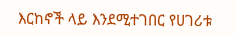እርከኖች ላይ እንደሚተገበር የሀገሪቱ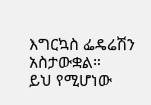እግርኳስ ፌዴሬሽን አስታውቋል።
ይህ የሚሆነው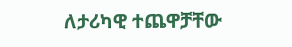ለታሪካዊ ተጨዋቻቸው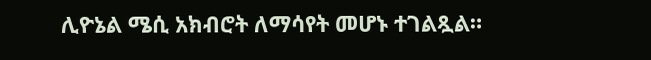ሊዮኔል ሜሲ አክብሮት ለማሳየት መሆኑ ተገልጿል።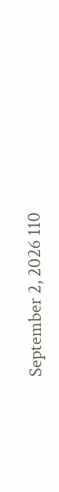September 2, 2026 110